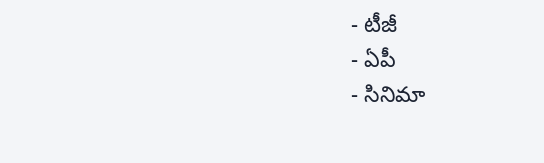- టీజీ
- ఏపీ
- సినిమా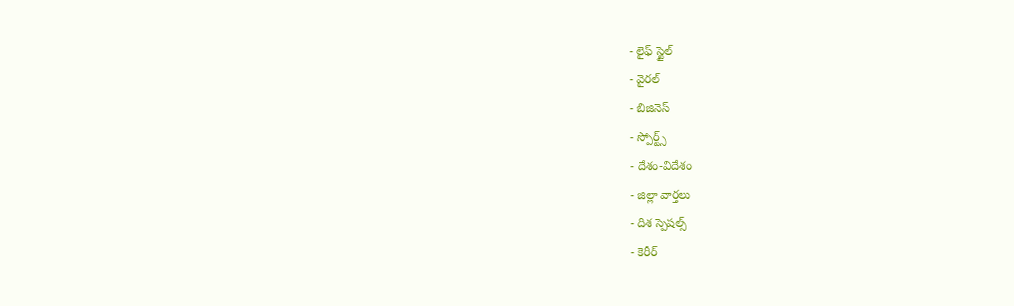- లైఫ్ స్టైల్
- వైరల్
- బిజినెస్
- స్పోర్ట్స్
- దేశం-విదేశం
- జిల్లా వార్తలు
- దిశ స్పెషల్స్
- కెరీర్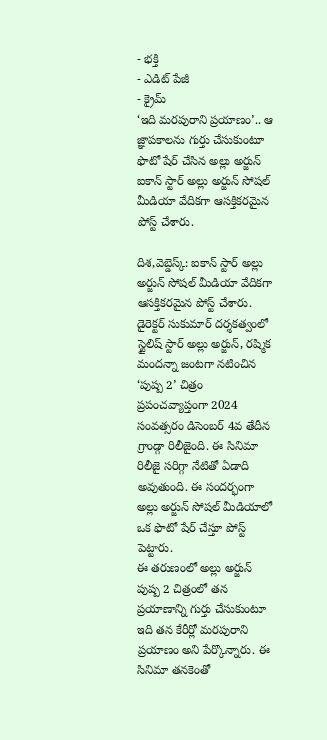- భక్తి
- ఎడిట్ పేజీ
- క్రైమ్
‘ఇది మరపురాని ప్రయాణం’.. ఆ జ్ఞాపకాలను గుర్తు చేసుకుంటూ ఫొటో షేర్ చేసిన అల్లు అర్జున్
ఐకాన్ స్టార్ అల్లు అర్జున్ సోషల్ మీడియా వేదికగా ఆసక్తికరమైన పోస్ట్ చేశారు.

దిశ,వెబ్డెస్క్: ఐకాన్ స్టార్ అల్లు అర్జున్ సోషల్ మీడియా వేదికగా ఆసక్తికరమైన పోస్ట్ చేశారు. డైరెక్టర్ సుకుమార్ దర్శకత్వంలో స్టైలిష్ స్టార్ అల్లు అర్జున్, రష్మిక మందన్నా జంటగా నటించిన ‘పుష్ప 2’ చిత్రం ప్రపంచవ్యాప్తంగా 2024 సంవత్సరం డిసెంబర్ 4వ తేదీన గ్రాండ్గా రిలీజైంది. ఈ సినిమా రిలీజై సరిగ్గా నేటితో ఏడాది అవుతుంది. ఈ సందర్భంగా అల్లు అర్జున్ సోషల్ మీడియాలో ఒక ఫొటో షేర్ చేస్తూ పోస్ట్ పెట్టారు.
ఈ తరుణంలో అల్లు అర్జున్ పుష్ప 2 చిత్రంలో తన ప్రయాణాన్ని గుర్తు చేసుకుంటూ ఇది తన కేరీర్లో మరపురాని ప్రయాణం అని పేర్కొన్నారు. ఈ సినిమా తనకెంతో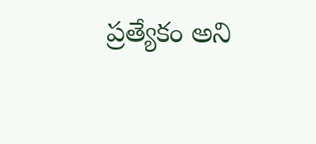ప్రత్యేకం అని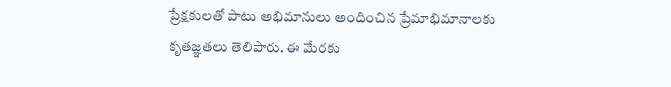ప్రేక్షకులతో పాటు అభిమానులు అందించిన ప్రేమాభిమానాలకు కృతజ్ఞతలు తెలిపారు. ఈ మేరకు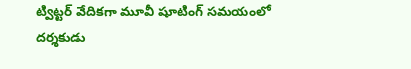ట్విట్టర్ వేదికగా మూవీ షూటింగ్ సమయంలో దర్శకుడు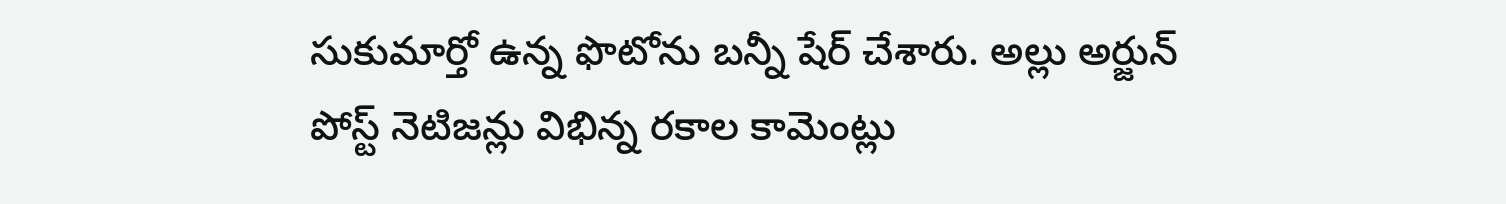సుకుమార్తో ఉన్న ఫొటోను బన్నీ షేర్ చేశారు. అల్లు అర్జున్ పోస్ట్ నెటిజన్లు విభిన్న రకాల కామెంట్లు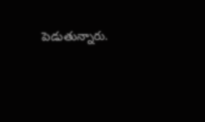పెడుతున్నారు.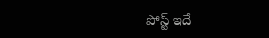పోస్ట్ ఇదే